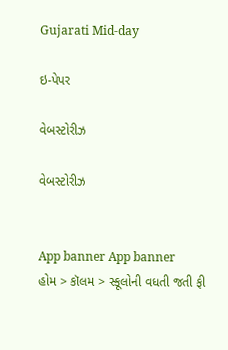Gujarati Mid-day

ઇ-પેપર

વેબસ્ટોરીઝ

વેબસ્ટોરીઝ


App banner App banner
હોમ > કૉલમ > સ્કૂલોની વધતી જતી ફી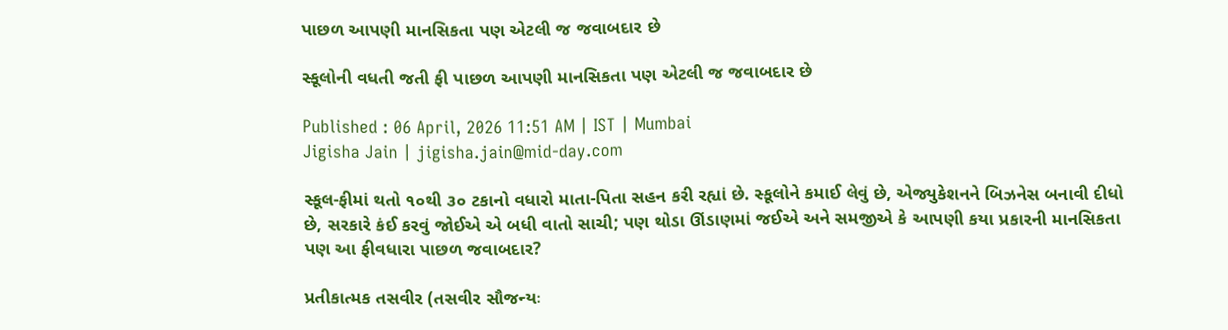પાછળ આપણી માનસિકતા પણ એટલી જ જવાબદાર છે

સ્કૂલોની વધતી જતી ફી પાછળ આપણી માનસિકતા પણ એટલી જ જવાબદાર છે

Published : 06 April, 2026 11:51 AM | IST | Mumbai
Jigisha Jain | jigisha.jain@mid-day.com

સ્કૂલ-ફીમાં થતો ૧૦થી ૩૦ ટકાનો વધારો માતા-પિતા સહન કરી રહ્યાં છે. સ્કૂલોને કમાઈ લેવું છે, એજ્યુકેશનને બિઝનેસ બનાવી દીધો છે, સરકારે કંઈ કરવું જોઈએ એ બધી વાતો સાચી; પણ થોડા ઊંડાણમાં જઈએ અને સમજીએ કે આપણી કયા પ્રકારની માનસિકતા પણ આ ફીવધારા પાછળ જવાબદાર?

પ્રતીકાત્મક તસવીર (તસવીર સૌજન્યઃ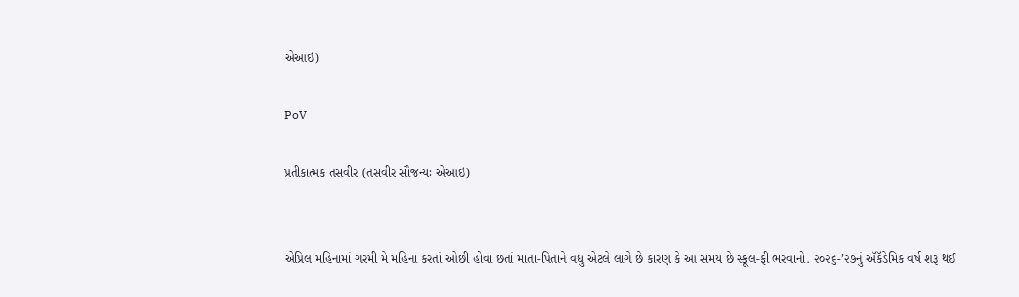એઆઇ)

PoV

પ્રતીકાત્મક તસવીર (તસવીર સૌજન્યઃ એઆઇ)


એપ્રિલ મહિનામાં ગરમી મે મહિના કરતાં ઓછી હોવા છતાં માતા-પિતાને વધુ એટલે લાગે છે કારણ કે આ સમય છે સ્કૂલ-ફી ભરવાનો. ૨૦૨૬-’૨૭નું ઍકૅડેમિક વર્ષ શરૂ થઈ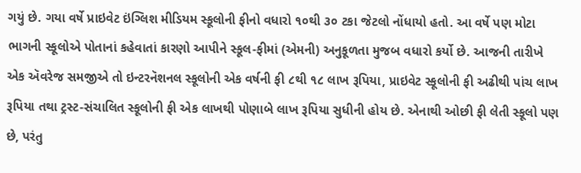ગયું છે. ગયા વર્ષે પ્રાઇવેટ ઇંગ્લિશ મીડિયમ સ્કૂલોની ફીનો વધારો ૧૦થી ૩૦ ટકા જેટલો નોંધાયો હતો. આ વર્ષે પણ મોટા ભાગની સ્કૂલોએ પોતાનાં કહેવાતાં કારણો આપીને સ્કૂલ-ફીમાં (એમની) અનુકૂળતા મુજબ વધારો કર્યો છે. આજની તારીખે એક ઍવરેજ સમજીએ તો ઇન્ટરનૅશનલ સ્કૂલોની એક વર્ષની ફી ૮થી ૧૮ લાખ રૂપિયા, પ્રાઇવેટ સ્કૂલોની ફી અઢીથી પાંચ લાખ રૂપિયા તથા ટ્રસ્ટ-સંચાલિત સ્કૂલોની ફી એક લાખથી પોણાબે લાખ રૂપિયા સુધીની હોય છે. એનાથી ઓછી ફી લેતી સ્કૂલો પણ છે, પરંતુ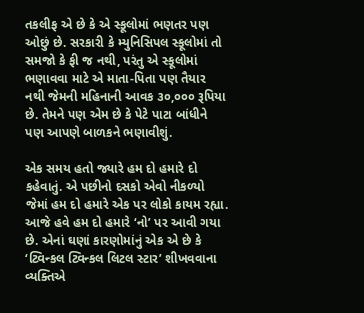તકલીફ એ છે કે એ સ્કૂલોમાં ભણતર પણ ઓછું છે. સરકારી કે મ્યુનિસિપલ સ્કૂલોમાં તો સમજો કે ફી જ નથી, પરંતુ એ સ્કૂલોમાં ભણાવવા માટે એ માતા-પિતા પણ તૈયાર નથી જેમની મહિનાની આવક ૩૦,૦૦૦ રૂપિયા છે. તેમને પણ એમ છે કે પેટે પાટા બાંધીને પણ આપણે બાળકને ભણાવીશું.

એક સમય હતો જ્યારે હમ દો હમારે દો કહેવાતું. એ પછીનો દસકો એવો નીકળ્યો જેમાં હમ દો હમારે એક પર લોકો કાયમ રહ્યા. આજે હવે હમ દો હમારે ‘નો’ પર આવી ગયા છે. એનાં ઘણાં કારણોમાંનું એક એ છે કે ‘ટ્વિન્કલ ટ્વિન્કલ લિટલ સ્ટાર’ શીખવવાના વ્યક્તિએ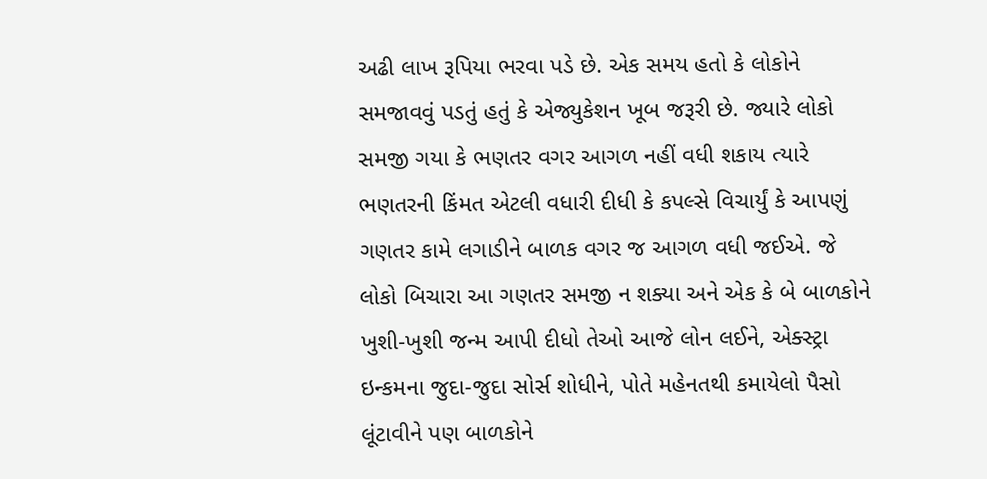અઢી લાખ રૂપિયા ભરવા પડે છે. એક સમય હતો કે લોકોને સમજાવવું પડતું હતું કે એજ્યુકેશન ખૂબ જરૂરી છે. જ્યારે લોકો સમજી ગયા કે ભણતર વગર આગળ નહીં વધી શકાય ત્યારે ભણતરની કિંમત એટલી વધારી દીધી કે કપલ્સે વિચાર્યું કે આપણું ગણતર કામે લગાડીને બાળક વગર જ આગળ વધી જઈએ. જે લોકો બિચારા આ ગણતર સમજી ન શક્યા અને એક કે બે બાળકોને ખુશી-ખુશી જન્મ આપી દીધો તેઓ આજે લોન લઈને, એક્સ્ટ્રા ઇન્કમના જુદા-જુદા સોર્સ શોધીને, પોતે મહેનતથી કમાયેલો પૈસો લૂંટાવીને પણ બાળકોને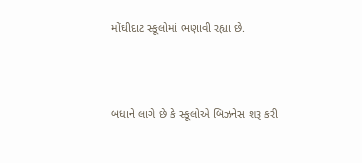મોંઘીદાટ સ્કૂલોમાં ભણાવી રહ્યા છે.



બધાને લાગે છે કે સ્કૂલોએ બિઝનેસ શરૂ કરી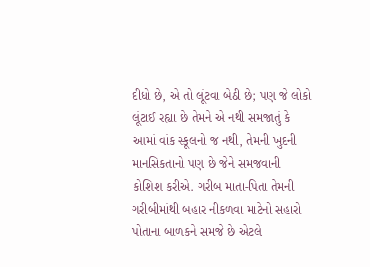દીધો છે, એ તો લૂંટવા બેઠી છે; પણ જે લોકો લૂંટાઈ રહ્યા છે તેમને એ નથી સમજાતું કે આમાં વાંક સ્કૂલનો જ નથી, તેમની ખુદની માનસિકતાનો પણ છે જેને સમજવાની કોશિશ કરીએ. ગરીબ માતા-પિતા તેમની ગરીબીમાંથી બહાર નીકળવા માટેનો સહારો પોતાના બાળકને સમજે છે એટલે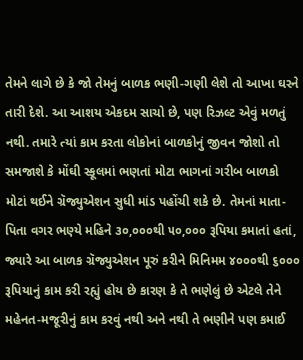તેમને લાગે છે કે જો તેમનું બાળક ભણી-ગણી લેશે તો આખા ઘરને તારી દેશે. આ આશય એકદમ સાચો છે, પણ રિઝલ્ટ એવું મળતું નથી. તમારે ત્યાં કામ કરતા લોકોનાં બાળકોનું જીવન જોશો તો સમજાશે કે મોંઘી સ્કૂલમાં ભણતાં મોટા ભાગનાં ગરીબ બાળકો મોટાં થઈને ગ્રૅજ્યુએશન સુધી માંડ પહોંચી શકે છે. તેમનાં માતા-પિતા વગર ભણ્યે મહિને ૩૦,૦૦૦થી ૫૦,૦૦૦ રૂપિયા કમાતાં હતાં, જ્યારે આ બાળક ગ્રૅજ્યુએશન પૂરું કરીને મિનિમમ ૪૦૦૦થી ૬૦૦૦ રૂપિયાનું કામ કરી રહ્યું હોય છે કારણ કે તે ભણેલું છે એટલે તેને મહેનત-મજૂરીનું કામ કરવું નથી અને નથી તે ભણીને પણ કમાઈ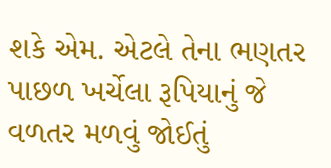શકે એમ. એટલે તેના ભણતર પાછળ ખર્ચેલા રૂપિયાનું જે વળતર મળવું જોઈતું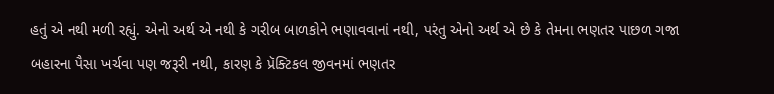હતું એ નથી મળી રહ્યું. એનો અર્થ એ નથી કે ગરીબ બાળકોને ભણાવવાનાં નથી, પરંતુ એનો અર્થ એ છે કે તેમના ભણતર પાછળ ગજા બહારના પૈસા ખર્ચવા પણ જરૂરી નથી, કારણ કે પ્રૅક્ટિકલ જીવનમાં ભણતર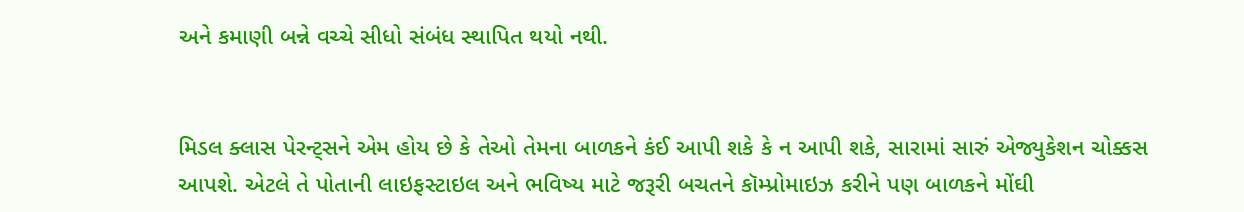અને કમાણી બન્ને વચ્ચે સીધો સંબંધ સ્થાપિત થયો નથી.


મિડલ ક્લાસ પેરન્ટ્સને એમ હોય છે કે તેઓ તેમના બાળકને કંઈ આપી શકે કે ન આપી શકે, સારામાં સારું એજ્યુકેશન ચોક્કસ આપશે. એટલે તે પોતાની લાઇફસ્ટાઇલ અને ભવિષ્ય માટે જરૂરી બચતને કૉમ્પ્રોમાઇઝ કરીને પણ બાળકને મોંઘી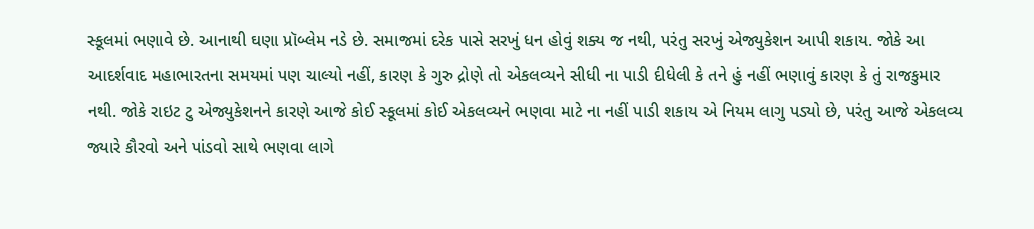સ્કૂલમાં ભણાવે છે. આનાથી ઘણા પ્રૉબ્લેમ નડે છે. સમાજમાં દરેક પાસે સરખું ધન હોવું શક્ય જ નથી, પરંતુ સરખું એજ્યુકેશન આપી શકાય. જોકે આ આદર્શવાદ મહાભારતના સમયમાં પણ ચાલ્યો નહીં, કારણ કે ગુરુ દ્રોણે તો એકલવ્યને સીધી ના પાડી દીધેલી કે તને હું નહીં ભણાવું કારણ કે તું રાજકુમાર નથી. જોકે રાઇટ ટુ એજ્યુકેશનને કારણે આજે કોઈ સ્કૂલમાં કોઈ એકલવ્યને ભણવા માટે ના નહીં પાડી શકાય એ નિયમ લાગુ પડ્યો છે, પરંતુ આજે એકલવ્ય જ્યારે કૌરવો અને પાંડવો સાથે ભણવા લાગે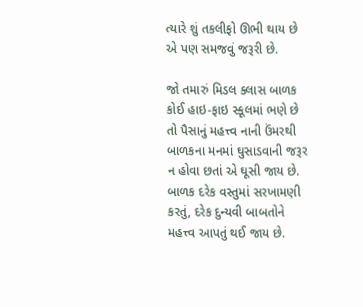ત્યારે શું તકલીફો ઊભી થાય છે એ પણ સમજવું જરૂરી છે.

જો તમારું મિડલ ક્લાસ બાળક કોઈ હાઇ-ફાઇ સ્કૂલમાં ભણે છે તો પૈસાનું મહત્ત્વ નાની ઉંમરથી બાળકના મનમાં ઘુસાડવાની જરૂર ન હોવા છતાં એ ઘૂસી જાય છે. બાળક દરેક વસ્તુમાં સરખામણી કરતું, દરેક દુન્યવી બાબતોને મહત્ત્વ આપતું થઈ જાય છે.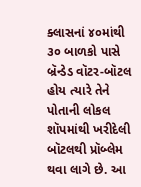ક્લાસનાં ૪૦માંથી ૩૦ બાળકો પાસે બ્રૅન્ડેડ વૉટર-બૉટલ હોય ત્યારે તેને પોતાની લોકલ શૉપમાંથી ખરીદેલી બૉટલથી પ્રૉબ્લેમ થવા લાગે છે. આ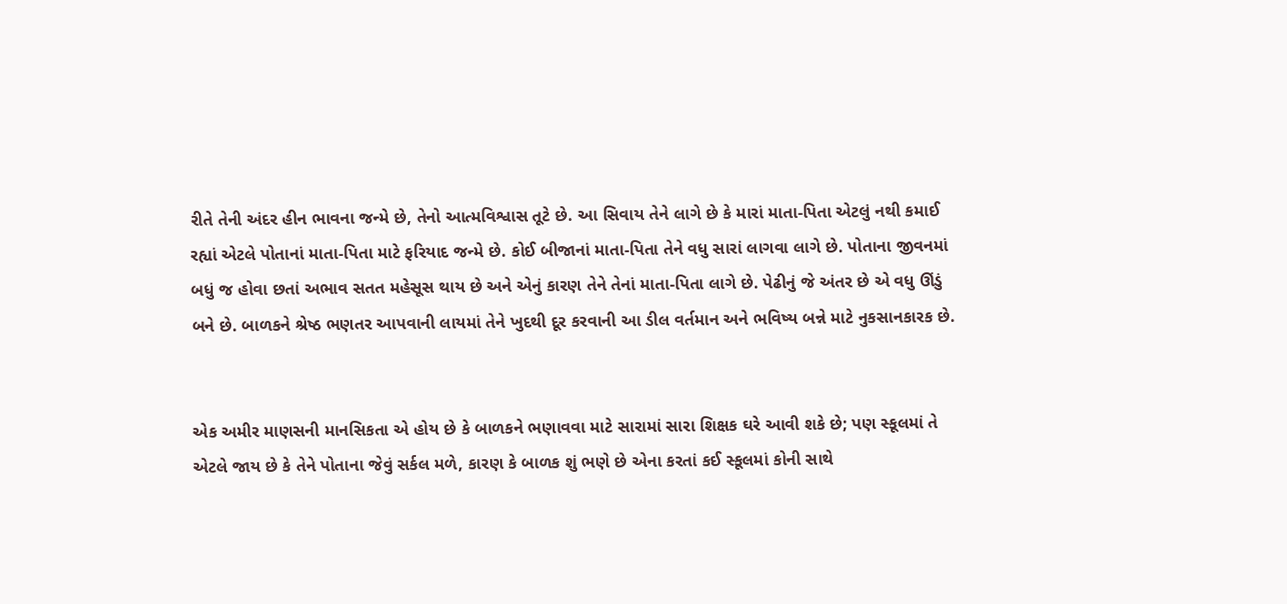રીતે તેની અંદર હીન ભાવના જન્મે છે, તેનો આત્મવિશ્વાસ તૂટે છે. આ સિવાય તેને લાગે છે કે મારાં માતા-પિતા એટલું નથી કમાઈ રહ્યાં એટલે પોતાનાં માતા-પિતા માટે ફરિયાદ જન્મે છે. કોઈ બીજાનાં માતા-પિતા તેને વધુ સારાં લાગવા લાગે છે. પોતાના જીવનમાં બધું જ હોવા છતાં અભાવ સતત મહેસૂસ થાય છે અને એનું કારણ તેને તેનાં માતા-પિતા લાગે છે. પેઢીનું જે અંતર છે એ વધુ ઊંડું બને છે. બાળકને શ્રેષ્ઠ ભણતર આપવાની લાયમાં તેને ખુદથી દૂર કરવાની આ ડીલ વર્તમાન અને ભવિષ્ય બન્ને માટે નુકસાનકારક છે.


એક અમીર માણસની માનસિકતા એ હોય છે કે બાળકને ભણાવવા માટે સારામાં સારા શિક્ષક ઘરે આવી શકે છે; પણ સ્કૂલમાં તે એટલે જાય છે કે તેને પોતાના જેવું સર્કલ મળે, કારણ કે બાળક શું ભણે છે એના કરતાં કઈ સ્કૂલમાં કોની સાથે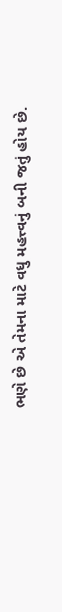ભણે છે એ તેમના માટે વધુ મહત્ત્વનું બની જતું હોય છે.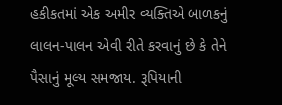હકીકતમાં એક અમીર વ્યક્તિએ બાળકનું લાલન-પાલન એવી રીતે કરવાનું છે કે તેને પૈસાનું મૂલ્ય સમજાય. રૂપિયાની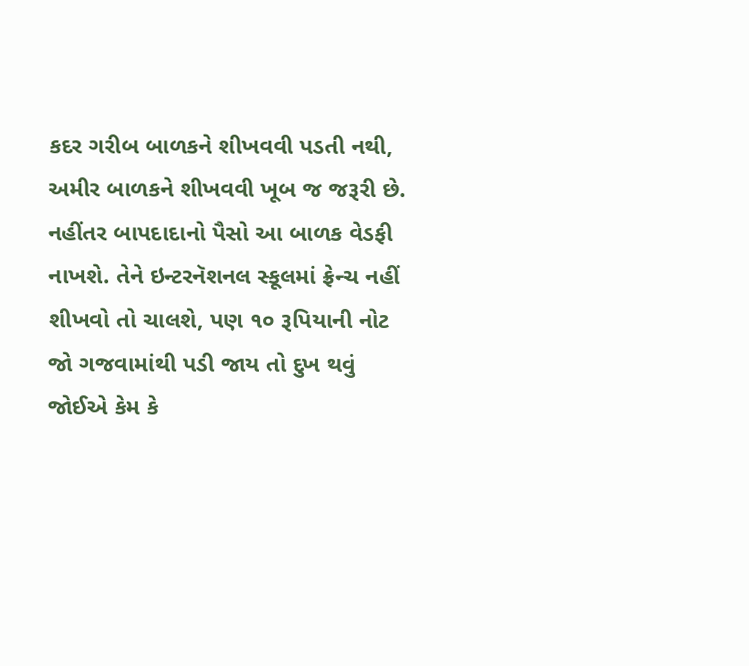કદર ગરીબ બાળકને શીખવવી પડતી નથી, અમીર બાળકને શીખવવી ખૂબ જ જરૂરી છે. નહીંતર બાપદાદાનો પૈસો આ બાળક વેડફી નાખશે. તેને ઇન્ટરનૅશનલ સ્કૂલમાં ફ્રેન્ચ નહીં શીખવો તો ચાલશે, પણ ૧૦ રૂપિયાની નોટ જો ગજવામાંથી પડી જાય તો દુખ થવું જોઈએ કેમ કે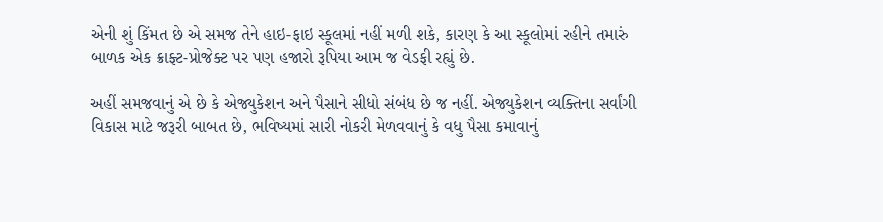એની શું કિંમત છે એ સમજ તેને હાઇ-ફાઇ સ્કૂલમાં નહીં મળી શકે, કારણ કે આ સ્કૂલોમાં રહીને તમારું બાળક એક ક્રાફ્ટ-પ્રોજેક્ટ પર પણ હજારો રૂપિયા આમ જ વેડફી રહ્યું છે.

અહીં સમજવાનું એ છે કે એજ્યુકેશન અને પૈસાને સીધો સંબંધ છે જ નહીં. એજ્યુકેશન વ્યક્તિના સર્વાંગી વિકાસ માટે જરૂરી બાબત છે, ભવિષ્યમાં સારી નોકરી મેળવવાનું કે વધુ પૈસા કમાવાનું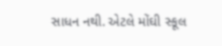સાધન નથી. એટલે મોંઘી સ્કૂલ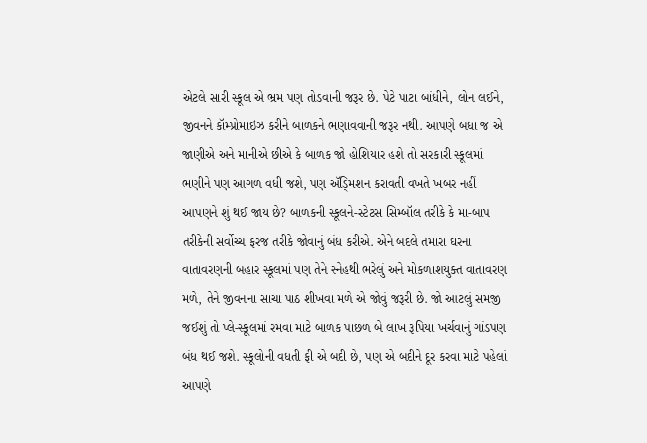એટલે સારી સ્કૂલ એ ભ્રમ પણ તોડવાની જરૂર છે. પેટે પાટા બાંધીને, લોન લઈને, જીવનને કૉમ્પ્રોમાઇઝ કરીને બાળકને ભણાવવાની જરૂર નથી. આપણે બધા જ એ જાણીએ અને માનીએ છીએ કે બાળક જો હોશિયાર હશે તો સરકારી સ્કૂલમાં ભણીને પણ આગળ વધી જશે, પણ ઍડ્‍મિશન કરાવતી વખતે ખબર નહીં આપણને શું થઈ જાય છે? બાળકની સ્કૂલને-સ્ટેટસ સિમ્બૉલ તરીકે કે મા-બાપ તરીકેની સર્વોચ્ચ ફરજ તરીકે જોવાનું બંધ કરીએ. એને બદલે તમારા ઘરના વાતાવરણની બહાર સ્કૂલમાં પણ તેને સ્નેહથી ભરેલું અને મોકળાશયુક્ત વાતાવરણ મળે, તેને જીવનના સાચા પાઠ શીખવા મળે એ જોવું જરૂરી છે. જો આટલું સમજી જઈશું તો પ્લે-સ્કૂલમાં રમવા માટે બાળક પાછળ બે લાખ રૂપિયા ખર્ચવાનું ગાંડપણ બંધ થઈ જશે. સ્કૂલોની વધતી ફી એ બદી છે, પણ એ બદીને દૂર કરવા માટે પહેલાં આપણે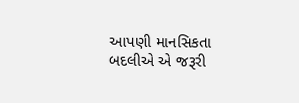આપણી માનસિકતા બદલીએ એ જરૂરી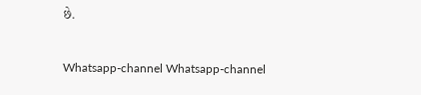છે.

Whatsapp-channel Whatsapp-channel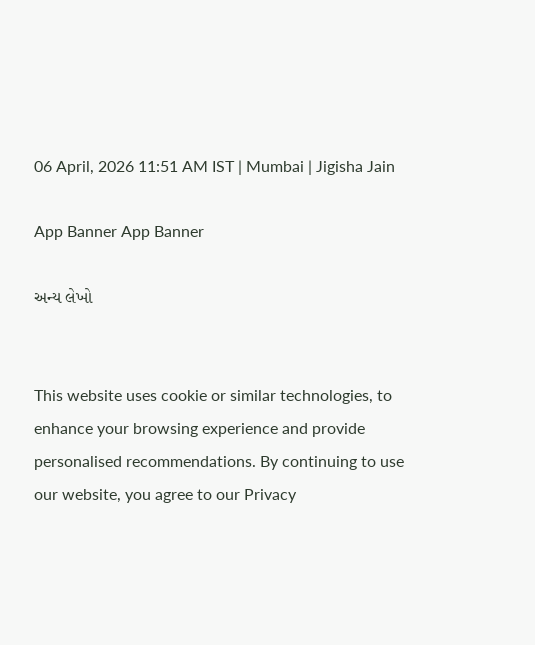06 April, 2026 11:51 AM IST | Mumbai | Jigisha Jain

App Banner App Banner

અન્ય લેખો


This website uses cookie or similar technologies, to enhance your browsing experience and provide personalised recommendations. By continuing to use our website, you agree to our Privacy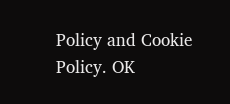Policy and Cookie Policy. OK